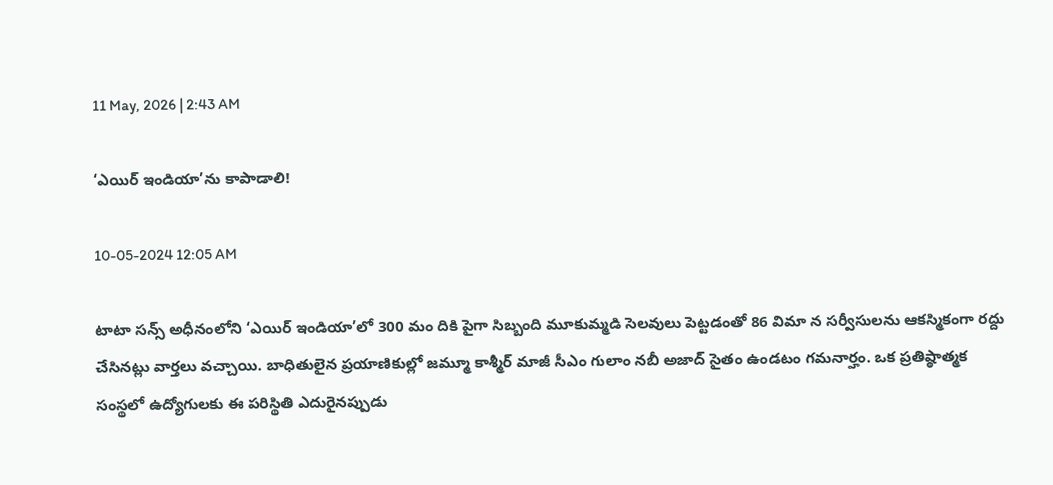11 May, 2026 | 2:43 AM

‘ఎయిర్ ఇండియా’ను కాపాడాలి!

10-05-2024 12:05 AM

టాటా సన్స్ అధీనంలోని ‘ఎయిర్ ఇండియా’లో 300 మం దికి పైగా సిబ్బంది మూకుమ్మడి సెలవులు పెట్టడంతో 86 విమా న సర్వీసులను ఆకస్మికంగా రద్దు చేసినట్లు వార్తలు వచ్చాయి. బాధితులైన ప్రయాణికుల్లో జమ్మూ కాశ్మీర్ మాజీ సీఎం గులాం నబీ అజాద్ సైతం ఉండటం గమనార్హం. ఒక ప్రతిష్ఠాత్మక సంస్థలో ఉద్యోగులకు ఈ పరిస్థితి ఎదురైనప్పుడు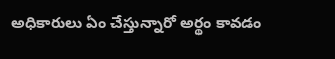అధికారులు ఏం చేస్తున్నారో అర్థం కావడం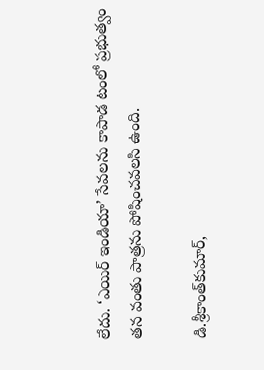లేదు. ‘ఎయిర్ ఇండియా’ సేవలను కాపాడ టంలో ప్రభుత్వం తన వంతు పాత్రను పోషించవలసి ఉంది.

డి.శ్రీకాంత్‌కుమార్,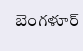బెంగళూర్